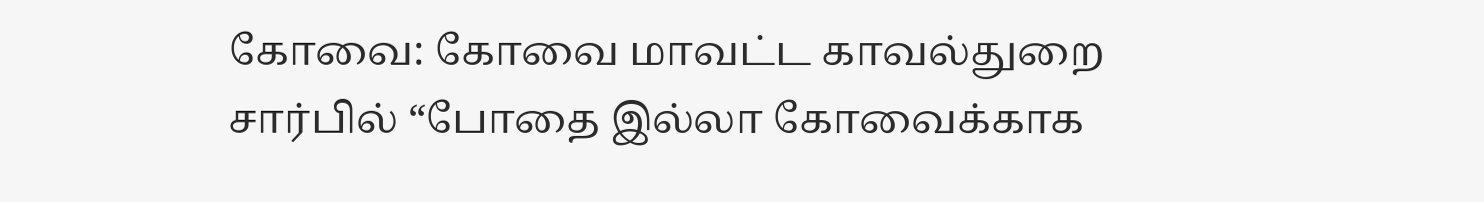கோவை: கோவை மாவட்ட காவல்துறை சார்பில் “போதை இல்லா கோவைக்காக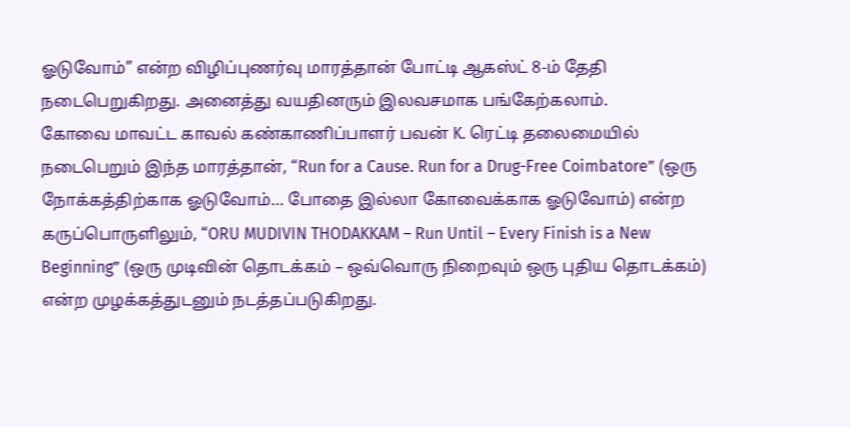ஓடுவோம்” என்ற விழிப்புணர்வு மாரத்தான் போட்டி ஆகஸ்ட் 8-ம் தேதி நடைபெறுகிறது. அனைத்து வயதினரும் இலவசமாக பங்கேற்கலாம்.
கோவை மாவட்ட காவல் கண்காணிப்பாளர் பவன் K. ரெட்டி தலைமையில் நடைபெறும் இந்த மாரத்தான், “Run for a Cause. Run for a Drug-Free Coimbatore” (ஒரு நோக்கத்திற்காக ஓடுவோம்… போதை இல்லா கோவைக்காக ஓடுவோம்) என்ற கருப்பொருளிலும், “ORU MUDIVIN THODAKKAM – Run Until – Every Finish is a New Beginning” (ஒரு முடிவின் தொடக்கம் – ஒவ்வொரு நிறைவும் ஒரு புதிய தொடக்கம்) என்ற முழக்கத்துடனும் நடத்தப்படுகிறது.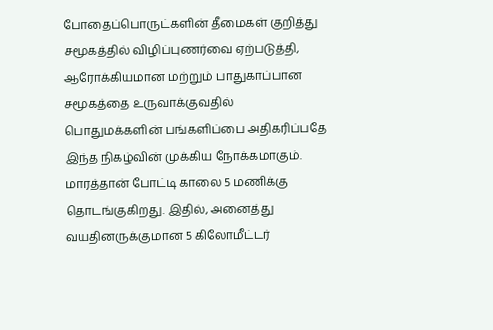போதைப்பொருட்களின் தீமைகள் குறித்து சமூகத்தில் விழிப்புணர்வை ஏற்படுத்தி, ஆரோக்கியமான மற்றும் பாதுகாப்பான சமூகத்தை உருவாக்குவதில் பொதுமக்களின் பங்களிப்பை அதிகரிப்பதே இந்த நிகழ்வின் முக்கிய நோக்கமாகும்.
மாரத்தான் போட்டி காலை 5 மணிக்கு தொடங்குகிறது. இதில், அனைத்து வயதினருக்குமான 5 கிலோமீட்டர்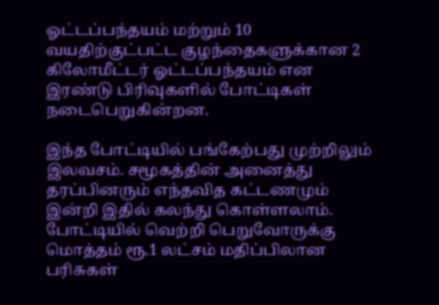ஓட்டப்பந்தயம் மற்றும் 10 வயதிற்குட்பட்ட குழந்தைகளுக்கான 2 கிலோமீட்டர் ஓட்டப்பந்தயம் என இரண்டு பிரிவுகளில் போட்டிகள் நடைபெறுகின்றன.

இந்த போட்டியில் பங்கேற்பது முற்றிலும் இலவசம். சமூகத்தின் அனைத்து தரப்பினரும் எந்தவித கட்டணமும் இன்றி இதில் கலந்து கொள்ளலாம்.
போட்டியில் வெற்றி பெறுவோருக்கு மொத்தம் ரூ.1 லட்சம் மதிப்பிலான பரிசுகள்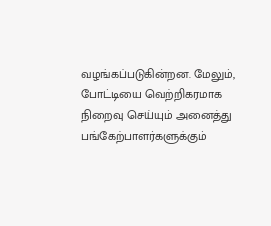வழங்கப்படுகின்றன. மேலும், போட்டியை வெற்றிகரமாக நிறைவு செய்யும் அனைத்து பங்கேற்பாளர்களுக்கும்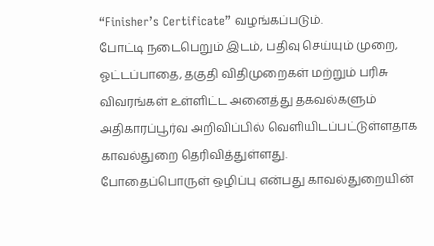“Finisher’s Certificate” வழங்கப்படும்.
போட்டி நடைபெறும் இடம், பதிவு செய்யும் முறை, ஓட்டப்பாதை, தகுதி விதிமுறைகள் மற்றும் பரிசு விவரங்கள் உள்ளிட்ட அனைத்து தகவல்களும் அதிகாரப்பூர்வ அறிவிப்பில் வெளியிடப்பட்டுள்ளதாக காவல்துறை தெரிவித்துள்ளது.
போதைப்பொருள் ஒழிப்பு என்பது காவல்துறையின்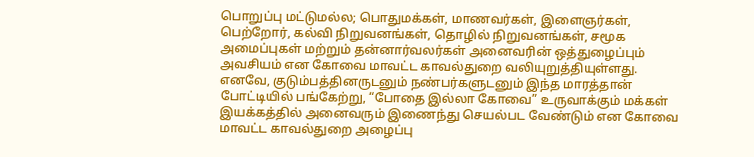பொறுப்பு மட்டுமல்ல; பொதுமக்கள், மாணவர்கள், இளைஞர்கள், பெற்றோர், கல்வி நிறுவனங்கள், தொழில் நிறுவனங்கள், சமூக அமைப்புகள் மற்றும் தன்னார்வலர்கள் அனைவரின் ஒத்துழைப்பும் அவசியம் என கோவை மாவட்ட காவல்துறை வலியுறுத்தியுள்ளது.
எனவே, குடும்பத்தினருடனும் நண்பர்களுடனும் இந்த மாரத்தான் போட்டியில் பங்கேற்று, “போதை இல்லா கோவை” உருவாக்கும் மக்கள் இயக்கத்தில் அனைவரும் இணைந்து செயல்பட வேண்டும் என கோவை மாவட்ட காவல்துறை அழைப்பு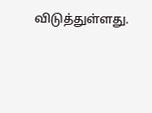விடுத்துள்ளது.